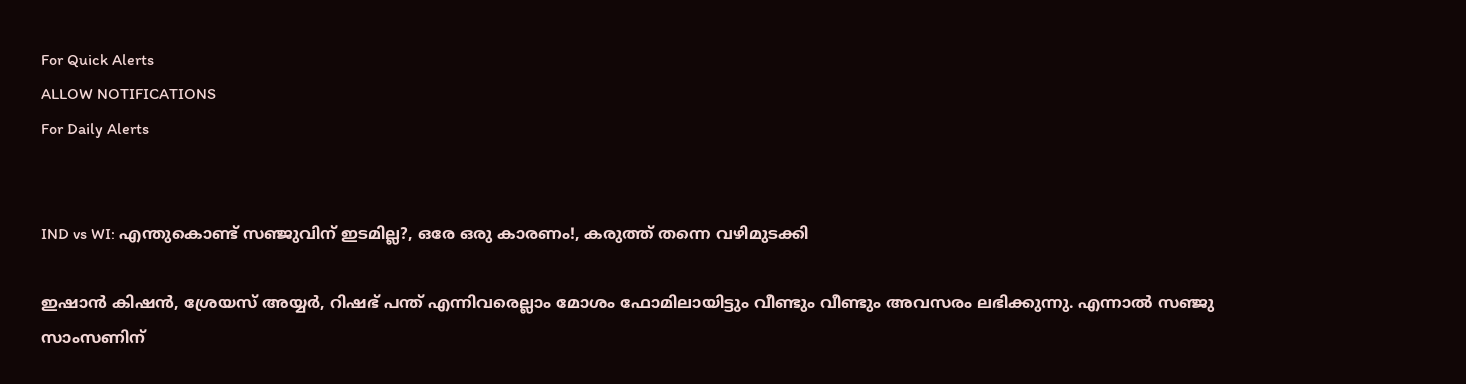For Quick Alerts
ALLOW NOTIFICATIONS
For Daily Alerts


IND vs WI: എന്തുകൊണ്ട് സഞ്ജുവിന് ഇടമില്ല?, ഒരേ ഒരു കാരണം!, കരുത്ത് തന്നെ വഴിമുടക്കി

ഇഷാന്‍ കിഷന്‍, ശ്രേയസ് അയ്യര്‍, റിഷഭ് പന്ത് എന്നിവരെല്ലാം മോശം ഫോമിലായിട്ടും വീണ്ടും വീണ്ടും അവസരം ലഭിക്കുന്നു. എന്നാല്‍ സഞ്ജു സാംസണിന്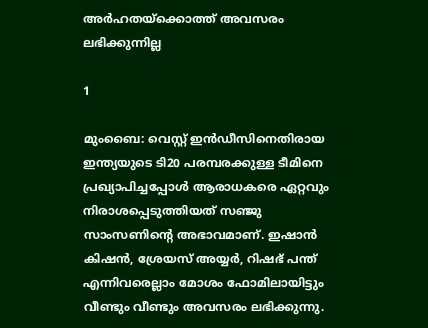അര്‍ഹതയ്‌ക്കൊത്ത് അവസരം ലഭിക്കുന്നില്ല

1

മുംബൈ: വെസ്റ്റ് ഇന്‍ഡീസിനെതിരായ ഇന്ത്യയുടെ ടി20 പരമ്പരക്കുള്ള ടീമിനെ പ്രഖ്യാപിച്ചപ്പോള്‍ ആരാധകരെ ഏറ്റവും നിരാശപ്പെടുത്തിയത് സഞ്ജു സാംസണിന്റെ അഭാവമാണ്. ഇഷാന്‍ കിഷന്‍, ശ്രേയസ് അയ്യര്‍, റിഷഭ് പന്ത് എന്നിവരെല്ലാം മോശം ഫോമിലായിട്ടും വീണ്ടും വീണ്ടും അവസരം ലഭിക്കുന്നു.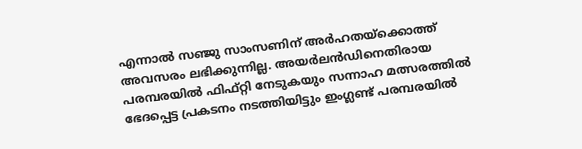എന്നാല്‍ സഞ്ജു സാംസണിന് അര്‍ഹതയ്‌ക്കൊത്ത് അവസരം ലഭിക്കുന്നില്ല. അയര്‍ലന്‍ഡിനെതിരായ പരമ്പരയില്‍ ഫിഫ്റ്റി നേടുകയും സന്നാഹ മത്സരത്തില്‍ ഭേദപ്പെട്ട പ്രകടനം നടത്തിയിട്ടും ഇംഗ്ലണ്ട് പരമ്പരയില്‍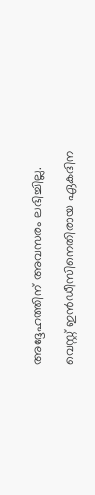അദ്ദേഹത്തിന് അവസരം ലഭിച്ചില്ല.

വെസ്റ്റ് ഇന്‍ഡീസിനെതിരായ ഏകദിന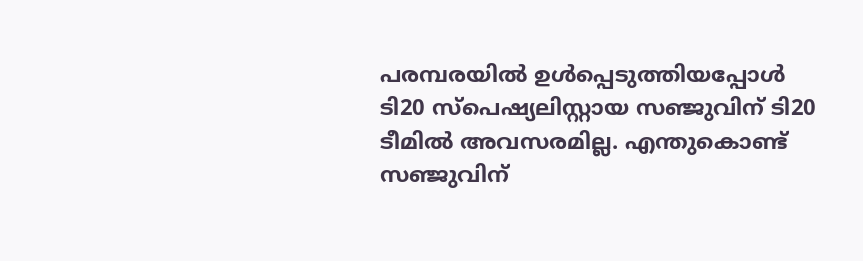പരമ്പരയില്‍ ഉള്‍പ്പെടുത്തിയപ്പോള്‍ ടി20 സ്‌പെഷ്യലിസ്റ്റായ സഞ്ജുവിന് ടി20 ടീമില്‍ അവസരമില്ല. എന്തുകൊണ്ട് സഞ്ജുവിന്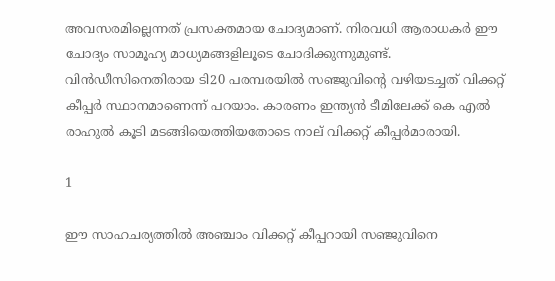അവസരമില്ലെന്നത് പ്രസക്തമായ ചോദ്യമാണ്. നിരവധി ആരാധകര്‍ ഈ ചോദ്യം സാമൂഹ്യ മാധ്യമങ്ങളിലൂടെ ചോദിക്കുന്നുമുണ്ട്. വിന്‍ഡീസിനെതിരായ ടി20 പരമ്പരയില്‍ സഞ്ജുവിന്റെ വഴിയടച്ചത് വിക്കറ്റ് കീപ്പര്‍ സ്ഥാനമാണെന്ന് പറയാം. കാരണം ഇന്ത്യന്‍ ടീമിലേക്ക് കെ എല്‍ രാഹുല്‍ കൂടി മടങ്ങിയെത്തിയതോടെ നാല് വിക്കറ്റ് കീപ്പര്‍മാരായി.

1

ഈ സാഹചര്യത്തില്‍ അഞ്ചാം വിക്കറ്റ് കീപ്പറായി സഞ്ജുവിനെ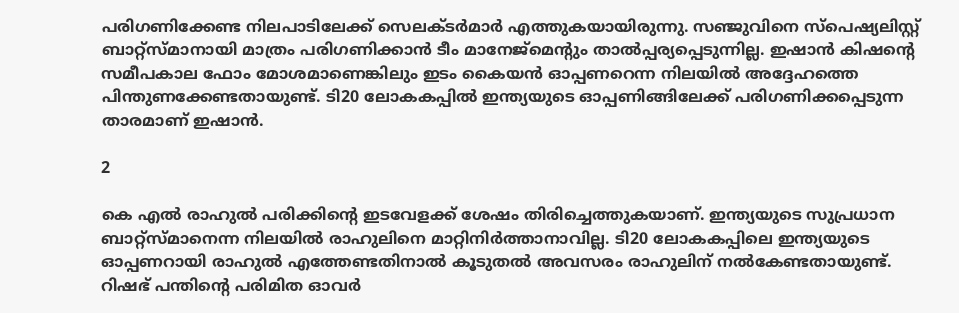പരിഗണിക്കേണ്ട നിലപാടിലേക്ക് സെലക്ടര്‍മാര്‍ എത്തുകയായിരുന്നു. സഞ്ജുവിനെ സ്‌പെഷ്യലിസ്റ്റ് ബാറ്റ്‌സ്മാനായി മാത്രം പരിഗണിക്കാന്‍ ടീം മാനേജ്‌മെന്റും താല്‍പ്പര്യപ്പെടുന്നില്ല. ഇഷാന്‍ കിഷന്റെ സമീപകാല ഫോം മോശമാണെങ്കിലും ഇടം കൈയന്‍ ഓപ്പണറെന്ന നിലയില്‍ അദ്ദേഹത്തെ പിന്തുണക്കേണ്ടതായുണ്ട്. ടി20 ലോകകപ്പില്‍ ഇന്ത്യയുടെ ഓപ്പണിങ്ങിലേക്ക് പരിഗണിക്കപ്പെടുന്ന താരമാണ് ഇഷാന്‍.

2

കെ എല്‍ രാഹുല്‍ പരിക്കിന്റെ ഇടവേളക്ക് ശേഷം തിരിച്ചെത്തുകയാണ്. ഇന്ത്യയുടെ സുപ്രധാന ബാറ്റ്‌സ്മാനെന്ന നിലയില്‍ രാഹുലിനെ മാറ്റിനിര്‍ത്താനാവില്ല. ടി20 ലോകകപ്പിലെ ഇന്ത്യയുടെ ഓപ്പണറായി രാഹുല്‍ എത്തേണ്ടതിനാല്‍ കൂടുതല്‍ അവസരം രാഹുലിന് നല്‍കേണ്ടതായുണ്ട്. റിഷഭ് പന്തിന്റെ പരിമിത ഓവര്‍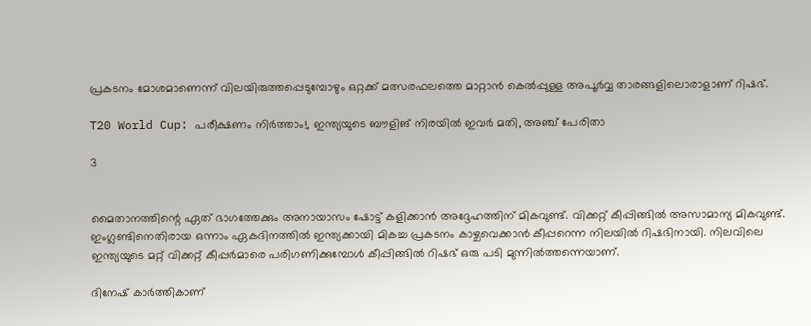പ്രകടനം മോശമാണെന്ന് വിലയിരുത്തപ്പെടുമ്പോഴും ഒറ്റക്ക് മത്സരഫലത്തെ മാറ്റാന്‍ കെല്‍പ്പുള്ള അപൂര്‍വ്വ താരങ്ങളിലൊരാളാണ് റിഷഭ്.

T20 World Cup: പരീക്ഷണം നിര്‍ത്താം!, ഇന്ത്യയുടെ ബൗളിങ് നിരയില്‍ ഇവര്‍ മതി, അഞ്ച് പേരിതാ

3


മൈതാനത്തിന്റെ ഏത് ഭാഗത്തേക്കും അനായാസം ഷോട്ട് കളിക്കാന്‍ അദ്ദേഹത്തിന് മികവുണ്ട്. വിക്കറ്റ് കീപ്പിങ്ങില്‍ അസാമാന്യ മികവുണ്ട്. ഇംഗ്ലണ്ടിനെതിരായ ഒന്നാം ഏകദിനത്തില്‍ ഇന്ത്യക്കായി മികച്ച പ്രകടനം കാഴ്ചവെക്കാന്‍ കീപ്പറെന്ന നിലയില്‍ റിഷഭിനായി. നിലവിലെ ഇന്ത്യയുടെ മറ്റ് വിക്കറ്റ് കീപ്പര്‍മാരെ പരിഗണിക്കുമ്പോള്‍ കീപ്പിങ്ങില്‍ റിഷഭ് ഒരു പടി മുന്നില്‍ത്തന്നെയാണ്.

ദിനേഷ് കാര്‍ത്തികാണ്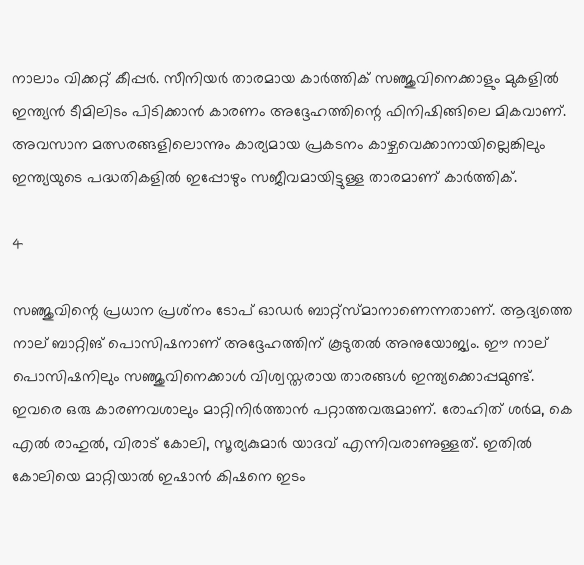നാലാം വിക്കറ്റ് കീപ്പര്‍. സീനിയര്‍ താരമായ കാര്‍ത്തിക് സഞ്ജുവിനെക്കാളും മുകളില്‍ ഇന്ത്യന്‍ ടീമിലിടം പിടിക്കാന്‍ കാരണം അദ്ദേഹത്തിന്റെ ഫിനിഷിങ്ങിലെ മികവാണ്. അവസാന മത്സരങ്ങളിലൊന്നും കാര്യമായ പ്രകടനം കാഴ്ചവെക്കാനായില്ലെങ്കിലും ഇന്ത്യയുടെ പദ്ധതികളില്‍ ഇപ്പോഴും സജീവമായിട്ടുള്ള താരമാണ് കാര്‍ത്തിക്.

4

സഞ്ജുവിന്റെ പ്രധാന പ്രശ്‌നം ടോപ് ഓഡര്‍ ബാറ്റ്‌സ്മാനാണെന്നതാണ്. ആദ്യത്തെ നാല് ബാറ്റിങ് പൊസിഷനാണ് അദ്ദേഹത്തിന് കൂടുതല്‍ അനുയോജ്യം. ഈ നാല് പൊസിഷനിലും സഞ്ജുവിനെക്കാള്‍ വിശ്വസ്തരായ താരങ്ങള്‍ ഇന്ത്യക്കൊപ്പമുണ്ട്. ഇവരെ ഒരു കാരണവശാലും മാറ്റിനിര്‍ത്താന്‍ പറ്റാത്തവരുമാണ്. രോഹിത് ശര്‍മ, കെ എല്‍ രാഹുല്‍, വിരാട് കോലി, സൂര്യകുമാര്‍ യാദവ് എന്നിവരാണുള്ളത്. ഇതില്‍ കോലിയെ മാറ്റിയാല്‍ ഇഷാന്‍ കിഷനെ ഇടം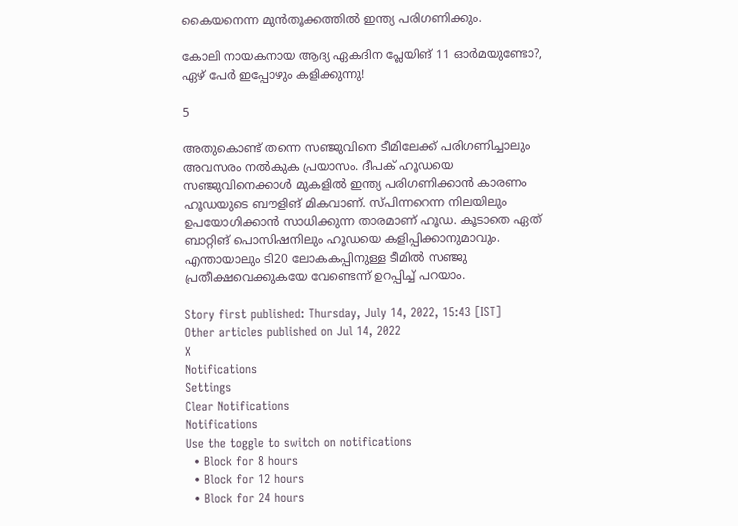കൈയനെന്ന മുന്‍തൂക്കത്തില്‍ ഇന്ത്യ പരിഗണിക്കും.

കോലി നായകനായ ആദ്യ ഏകദിന പ്ലേയിങ് 11 ഓര്‍മയുണ്ടോ?, ഏഴ് പേര്‍ ഇപ്പോഴും കളിക്കുന്നു!

5

അതുകൊണ്ട് തന്നെ സഞ്ജുവിനെ ടീമിലേക്ക് പരിഗണിച്ചാലും അവസരം നല്‍കുക പ്രയാസം. ദീപക് ഹൂഡയെ സഞ്ജുവിനെക്കാള്‍ മുകളില്‍ ഇന്ത്യ പരിഗണിക്കാന്‍ കാരണം ഹൂഡയുടെ ബൗളിങ് മികവാണ്. സ്പിന്നറെന്ന നിലയിലും ഉപയോഗിക്കാന്‍ സാധിക്കുന്ന താരമാണ് ഹൂഡ. കൂടാതെ ഏത് ബാറ്റിങ് പൊസിഷനിലും ഹൂഡയെ കളിപ്പിക്കാനുമാവും. എന്തായാലും ടി20 ലോകകപ്പിനുള്ള ടീമില്‍ സഞ്ജു പ്രതീക്ഷവെക്കുകയേ വേണ്ടെന്ന് ഉറപ്പിച്ച് പറയാം.

Story first published: Thursday, July 14, 2022, 15:43 [IST]
Other articles published on Jul 14, 2022
X
Notifications
Settings
Clear Notifications
Notifications
Use the toggle to switch on notifications
  • Block for 8 hours
  • Block for 12 hours
  • Block for 24 hours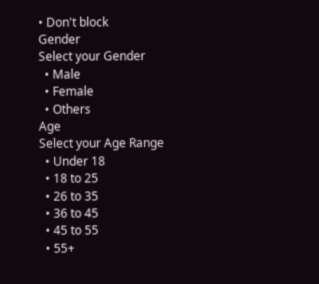• Don't block
Gender
Select your Gender
  • Male
  • Female
  • Others
Age
Select your Age Range
  • Under 18
  • 18 to 25
  • 26 to 35
  • 36 to 45
  • 45 to 55
  • 55+